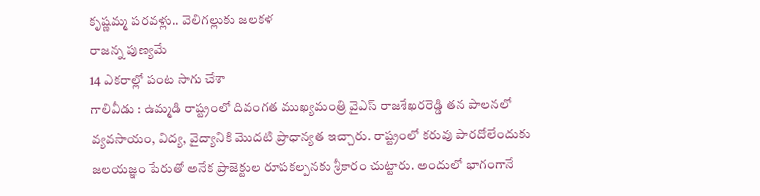కృష్ణమ్మ పరవళ్లు.. వెలిగల్లుకు జలకళ
రాజన్న పుణ్యమే
14 ఎకరాల్లో పంట సాగు చేశా
గాలివీడు : ఉమ్మడి రాష్ట్రంలో దివంగత ముఖ్యమంత్రి వైఎస్ రాజశేఖరరెడ్డి తన పాలనలో వ్యవసాయం, విద్య, వైద్యానికి మొదటి ప్రాధాన్యత ఇచ్చారు. రాష్ట్రంలో కరువు పారదోలేందుకు జలయజ్ఞం పేరుతో అనేక ప్రాజెక్టుల రూపకల్పనకు శ్రీకారం చుట్టారు. అందులో భాగంగానే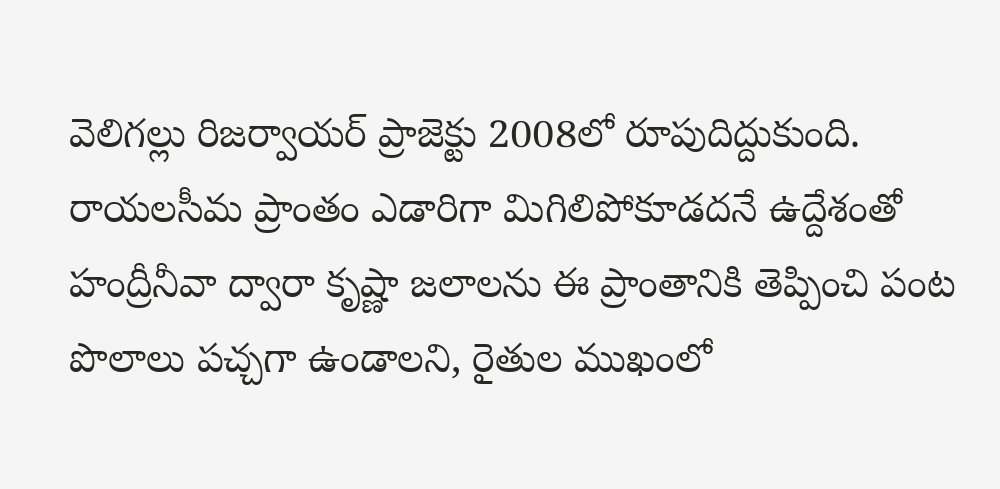వెలిగల్లు రిజర్వాయర్ ప్రాజెక్టు 2008లో రూపుదిద్దుకుంది. రాయలసీమ ప్రాంతం ఎడారిగా మిగిలిపోకూడదనే ఉద్దేశంతో హంద్రీనీవా ద్వారా కృష్ణా జలాలను ఈ ప్రాంతానికి తెప్పించి పంట పొలాలు పచ్చగా ఉండాలని, రైతుల ముఖంలో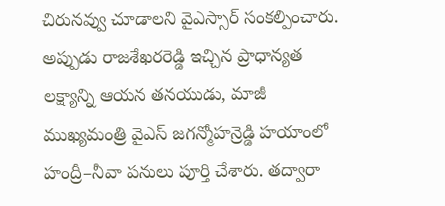చిరునవ్వు చూడాలని వైఎస్సార్ సంకల్పించారు. అప్పుడు రాజశేఖరరెడ్డి ఇచ్చిన ప్రాధాన్యత లక్ష్యాన్ని ఆయన తనయుడు, మాజీ ముఖ్యమంత్రి వైఎస్ జగన్మోహన్రెడ్డి హయాంలో హంద్రీ–నీవా పనులు పూర్తి చేశారు. తద్వారా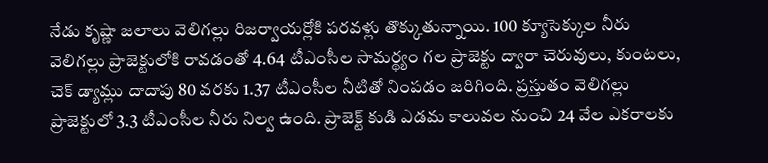నేడు కృష్ణా జలాలు వెలిగల్లు రిజర్వాయర్లోకి పరవళ్లు తొక్కుతున్నాయి. 100 క్యూసెక్కుల నీరు వెలిగల్లు ప్రాజెక్టులోకి రావడంతో 4.64 టీఎంసీల సామర్థ్యం గల ప్రాజెక్టు ద్వారా చెరువులు, కుంటలు, చెక్ డ్యామ్లు దాదాపు 80 వరకు 1.37 టీఎంసీల నీటితో నింపడం జరిగింది. ప్రస్తుతం వెలిగల్లు ప్రాజెక్టులో 3.3 టీఎంసీల నీరు నిల్వ ఉంది. ప్రాజెక్ట్ కుడి ఎడమ కాలువల నుంచి 24 వేల ఎకరాలకు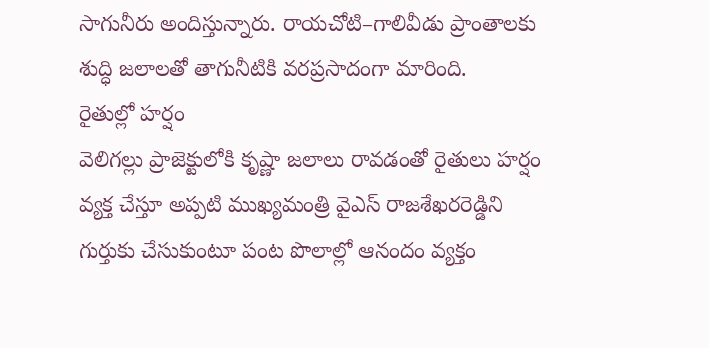సాగునీరు అందిస్తున్నారు. రాయచోటి–గాలివీడు ప్రాంతాలకు శుద్ధి జలాలతో తాగునీటికి వరప్రసాదంగా మారింది.
రైతుల్లో హర్షం
వెలిగల్లు ప్రాజెక్టులోకి కృష్ణా జలాలు రావడంతో రైతులు హర్షం వ్యక్త చేస్తూ అప్పటి ముఖ్యమంత్రి వైఎస్ రాజశేఖరరెడ్డిని గుర్తుకు చేసుకుంటూ పంట పొలాల్లో ఆనందం వ్యక్తం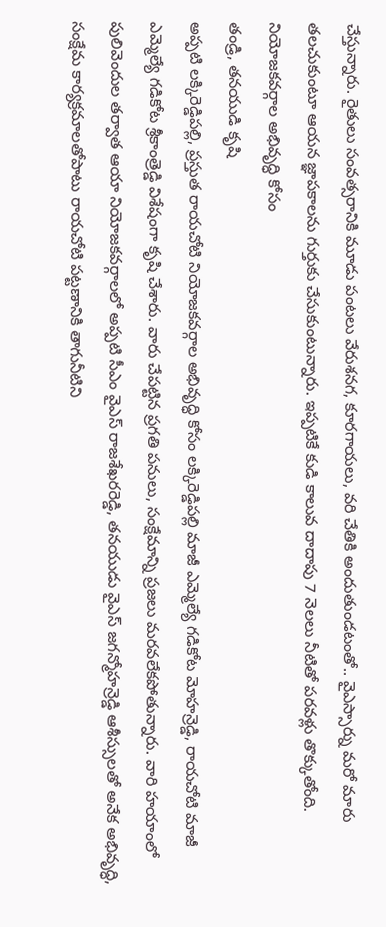చేస్తున్నారు. రైతులు సంవత్సరానికి మూడు పంటలు వేరుశనగ, కూరగాయలు, వరి చేతికి అందుతుండటంతో.. వైఎస్సార్ను మరో మారు తలచుకుంటూ ఆయన జ్ఞాపకాలను గుర్తుకు చేసుకుంటున్నారు. ఇప్పటికే కుడి కాలువ దాదాపు 7 నెలలు నీటితో పరవళ్లు తొక్కుతోంది.
నియోజకవర్గాల అభివృద్ధి కోసం
తండ్రి, తనయుడి కృషి
అప్పటి లక్కిరెడ్డిపల్లి, ప్రస్తుత రాయచోటి నియోజకవర్గాల అభివృద్ధి కోసం లక్కిరెడ్డిపల్లి మాజీ ఎమ్మెల్యే గడికోట మోహన్రెడ్డి, రాయచోటి మాజీ ఎమ్మెల్యే గడికోట శ్రీకాంత్రెడ్డి విశేషంగా కృషి చేశారు. వారు చేపట్టిన ప్రగతి పనులు, సంక్షేమాన్ని ప్రజలు మరవలేకపోతున్నారు. వారి హయాంలో పులివెందుల తర్వాత ఆయా నియోజకవర్గాలలో అప్పటి సీఎం వైఎస్ రాజశేఖరరెడ్డి, తనయుడు వైఎస్ జగన్మోహన్రెడ్డి ఆశీస్సులతో అనేక అభివృద్ధి, సంక్షేమ కార్యక్రమాలతోపాటు రాయచోటి పట్టణానికి తాగునీటిని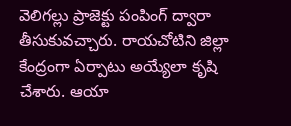వెలిగల్లు ప్రాజెక్టు పంపింగ్ ద్వారా తీసుకువచ్చారు. రాయచోటిని జిల్లా కేంద్రంగా ఏర్పాటు అయ్యేలా కృషి చేశారు. ఆయా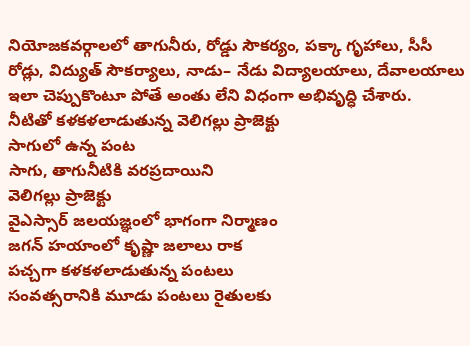నియోజకవర్గాలలో తాగునీరు, రోడ్డు సౌకర్యం, పక్కా గృహాలు, సీసీ రోడ్లు, విద్యుత్ సౌకర్యాలు, నాడు– నేడు విద్యాలయాలు, దేవాలయాలు ఇలా చెప్పుకొంటూ పోతే అంతు లేని విధంగా అభివృద్ధి చేశారు.
నీటితో కళకళలాడుతున్న వెలిగల్లు ప్రాజెక్టు
సాగులో ఉన్న పంట
సాగు, తాగునీటికి వరప్రదాయిని
వెలిగల్లు ప్రాజెక్టు
వైఎస్సార్ జలయజ్ఞంలో భాగంగా నిర్మాణం
జగన్ హయాంలో కృష్ణా జలాలు రాక
పచ్చగా కళకళలాడుతున్న పంటలు
సంవత్సరానికి మూడు పంటలు రైతులకు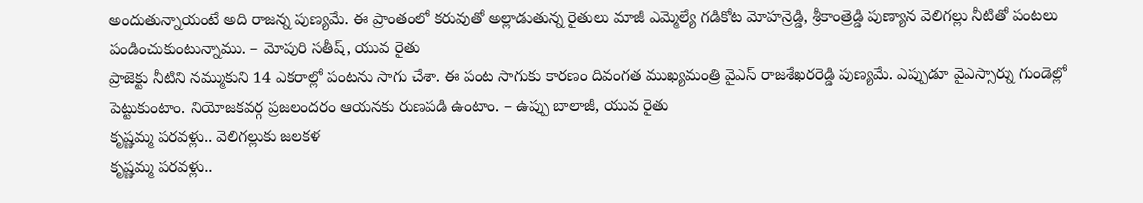అందుతున్నాయంటే అది రాజన్న పుణ్యమే. ఈ ప్రాంతంలో కరువుతో అల్లాడుతున్న రైతులు మాజీ ఎమ్మెల్యే గడికోట మోహన్రెడ్డి, శ్రీకాంత్రెడ్డి పుణ్యాన వెలిగల్లు నీటితో పంటలు పండించుకుంటున్నాము. – మోపురి సతీష్, యువ రైతు
ప్రాజెక్టు నీటిని నమ్ముకుని 14 ఎకరాల్లో పంటను సాగు చేశా. ఈ పంట సాగుకు కారణం దివంగత ముఖ్యమంత్రి వైఎస్ రాజశేఖరరెడ్డి పుణ్యమే. ఎప్పుడూ వైఎస్సార్ను గుండెల్లో పెట్టుకుంటాం. నియోజకవర్గ ప్రజలందరం ఆయనకు రుణపడి ఉంటాం. – ఉప్పు బాలాజీ, యువ రైతు
కృష్ణమ్మ పరవళ్లు.. వెలిగల్లుకు జలకళ
కృష్ణమ్మ పరవళ్లు..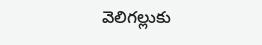వెలిగల్లుకు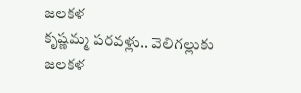జలకళ
కృష్ణమ్మ పరవళ్లు.. వెలిగల్లుకు జలకళ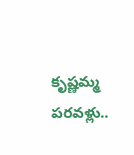కృష్ణమ్మ పరవళ్లు..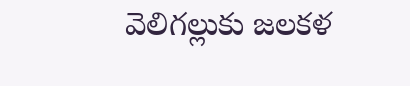వెలిగల్లుకు జలకళ